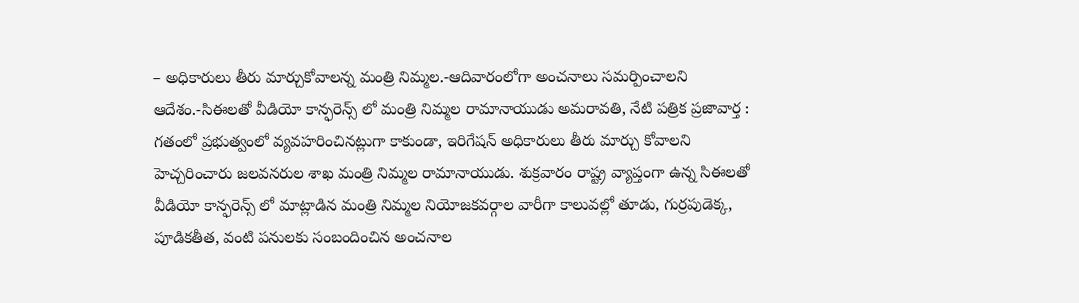– అధికారులు తీరు మార్చుకోవాలన్న మంత్రి నిమ్మల.-ఆదివారంలోగా అంచనాలు సమర్పించాలని ఆదేశం.-సిఈలతో వీడియో కాన్ఫరెన్స్ లో మంత్రి నిమ్మల రామానాయుడు అమరావతి, నేటి పత్రిక ప్రజావార్త : గతంలో ప్రభుత్వంలో వ్యవహరించినట్లుగా కాకుండా, ఇరిగేషన్ అధికారులు తీరు మార్చు కోవాలని హెచ్చరించారు జలవనరుల శాఖ మంత్రి నిమ్మల రామానాయుడు. శుక్రవారం రాష్ట్ర వ్యాప్తంగా ఉన్న సిఈలతో వీడియో కాన్ఫరెన్స్ లో మాట్లాడిన మంత్రి నిమ్మల నియోజకవర్గాల వారీగా కాలువల్లో తూడు, గుర్రపుడెక్క, పూడికతీత, వంటి పనులకు సంబందించిన అంచనాల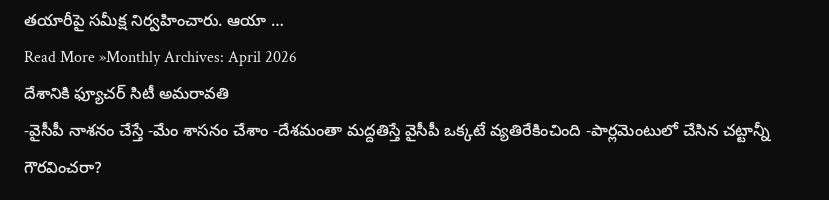తయారీపై సమీక్ష నిర్వహించారు. ఆయా …
Read More »Monthly Archives: April 2026
దేశానికి ఫ్యూచర్ సిటీ అమరావతి
-వైసీపీ నాశనం చేస్తే -మేం శాసనం చేశాం -దేశమంతా మద్దతిస్తే వైసీపీ ఒక్కటే వ్యతిరేకించింది -పార్లమెంటులో చేసిన చట్టాన్నీ గౌరవించరా?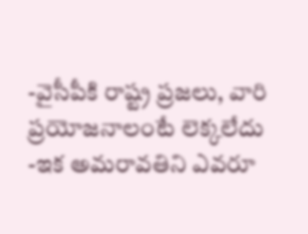-వైసీపీకి రాష్ట్ర ప్రజలు, వారి ప్రయోజనాలంటే లెక్కలేదు -ఇక అమరావతిని ఎవరూ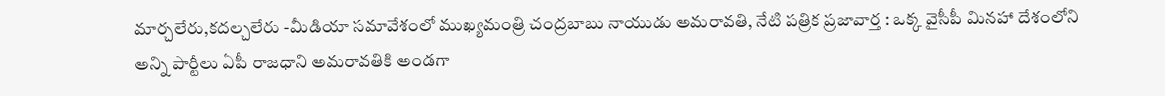మార్చలేరు,కదల్చలేరు -మీడియా సమావేశంలో ముఖ్యమంత్రి చంద్రబాబు నాయుడు అమరావతి, నేటి పత్రిక ప్రజావార్త : ఒక్క వైసీపీ మినహా దేశంలోని అన్ని పార్టీలు ఏపీ రాజధాని అమరావతికి అండగా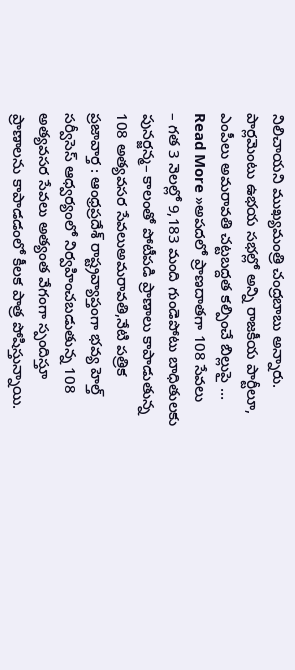నిలిచాయని ముఖ్యమంత్రి చంద్రబాబు అన్నారు. పార్లమెంటు ఉభయ సభల్లో అన్ని రాజకీయ పార్టీలూ, ఎంపీలు అమరావతి చట్టబద్దత కల్పించే బిల్లుపై …
Read More »అపదలో ప్రాణదాతగా 108 సేవలు
– గత 3 నెలల్లో 9,183 మంది గుండెపోటు బాధితులకు పునర్జన్మ– కాలంతో పోటీపడి ప్రాణాలు కాపాడుతున్న 108 అత్యవసర సేవలుఅమరావతి,నేటి పత్రిక ప్రజావార్త : ఆంధ్రప్రదేశ్ రాష్ట్రవ్యాప్తంగా భవ్య హెల్త్ సర్వీసెస్ ఆధ్వర్యంలో నిర్వహించబడుతున్న 108 అత్యవసర సేవలు అత్యంత వేగంగా స్పందిస్తూ ప్రాణాలను కాపాడడంలో కీలక పాత్ర పోషిస్తున్నాయి.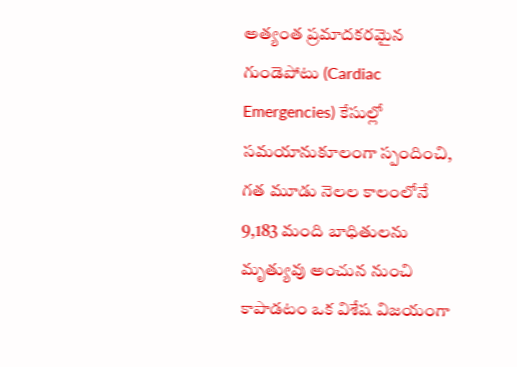అత్యంత ప్రమాదకరమైన గుండెపోటు (Cardiac Emergencies) కేసుల్లో సమయానుకూలంగా స్పందించి, గత మూడు నెలల కాలంలోనే 9,183 మంది బాధితులను మృత్యువు అంచున నుంచి కాపాడటం ఒక విశేష విజయంగా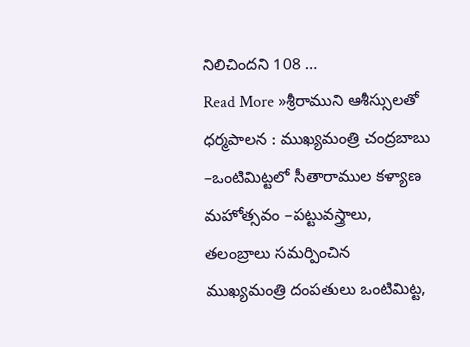నిలిచిందని 108 …
Read More »శ్రీరాముని ఆశీస్సులతో ధర్మపాలన : ముఖ్యమంత్రి చంద్రబాబు
–ఒంటిమిట్టలో సీతారాముల కళ్యాణ మహోత్సవం –పట్టువస్త్రాలు, తలంబ్రాలు సమర్పించిన ముఖ్యమంత్రి దంపతులు ఒంటిమిట్ట,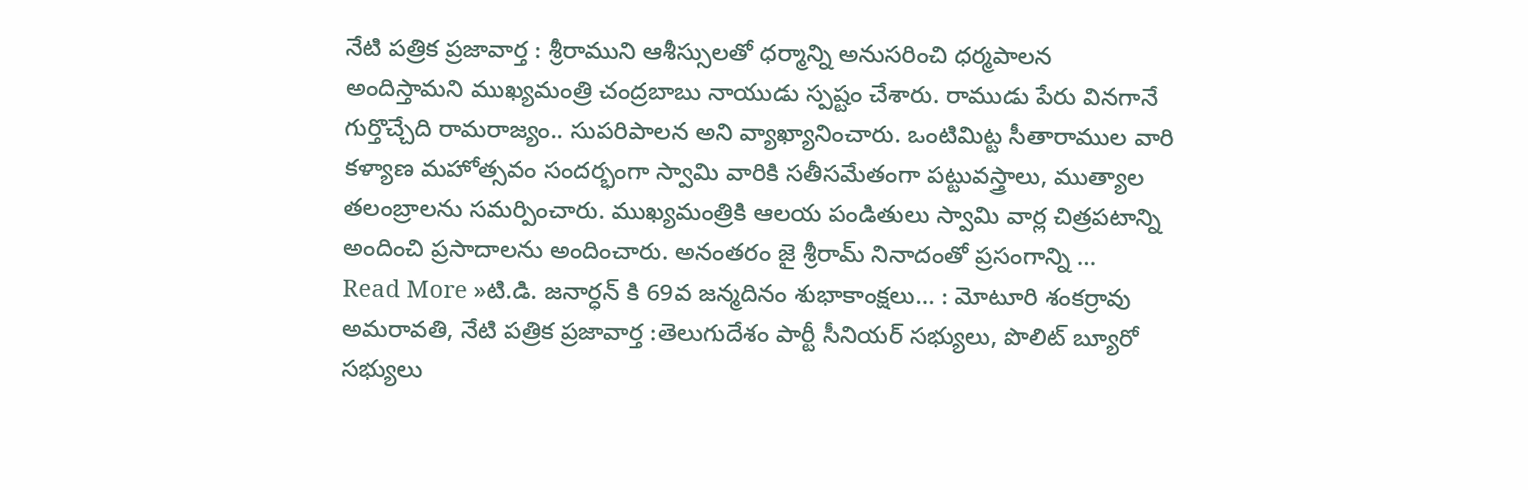నేటి పత్రిక ప్రజావార్త : శ్రీరాముని ఆశీస్సులతో ధర్మాన్ని అనుసరించి ధర్మపాలన అందిస్తామని ముఖ్యమంత్రి చంద్రబాబు నాయుడు స్పష్టం చేశారు. రాముడు పేరు వినగానే గుర్తొచ్చేది రామరాజ్యం.. సుపరిపాలన అని వ్యాఖ్యానించారు. ఒంటిమిట్ట సీతారాముల వారి కళ్యాణ మహోత్సవం సందర్భంగా స్వామి వారికి సతీసమేతంగా పట్టువస్త్రాలు, ముత్యాల తలంబ్రాలను సమర్పించారు. ముఖ్యమంత్రికి ఆలయ పండితులు స్వామి వార్ల చిత్రపటాన్ని అందించి ప్రసాదాలను అందించారు. అనంతరం జై శ్రీరామ్ నినాదంతో ప్రసంగాన్ని …
Read More »టి.డి. జనార్ధన్ కి 69వ జన్మదినం శుభాకాంక్షలు… : మోటూరి శంకర్రావు
అమరావతి, నేటి పత్రిక ప్రజావార్త :తెలుగుదేశం పార్టీ సీనియర్ సభ్యులు, పొలిట్ బ్యూరో సభ్యులు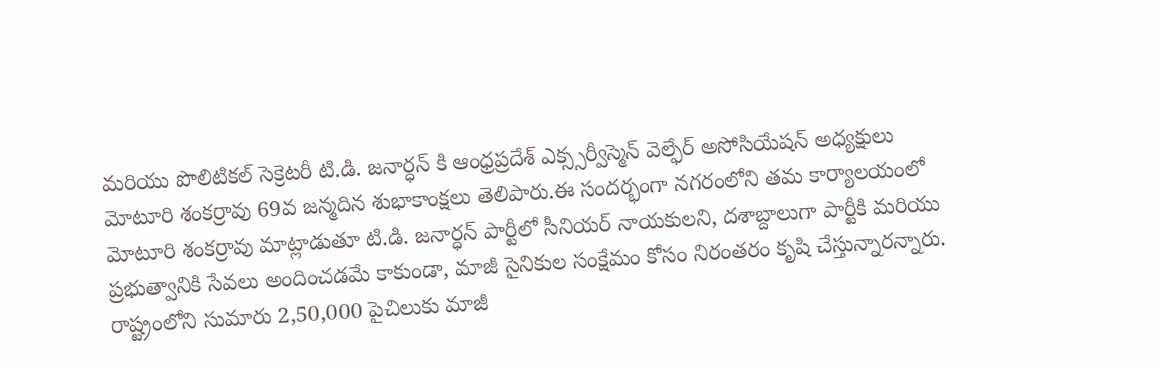మరియు పొలిటికల్ సెక్రెటరీ టి.డి. జనార్ధన్ కి ఆంధ్రప్రదేశ్ ఎక్స్సర్వీస్మెన్ వెల్ఫేర్ అసోసియేషన్ అధ్యక్షులు మోటూరి శంకర్రావు 69వ జన్మదిన శుభాకాంక్షలు తెలిపారు.ఈ సందర్భంగా నగరంలోని తమ కార్యాలయంలో మోటూరి శంకర్రావు మాట్లాడుతూ టి.డి. జనార్ధన్ పార్టీలో సీనియర్ నాయకులని, దశాబ్దాలుగా పార్టీకి మరియు ప్రభుత్వానికి సేవలు అందించడమే కాకుండా, మాజీ సైనికుల సంక్షేమం కోసం నిరంతరం కృషి చేస్తున్నారన్నారు. రాష్ట్రంలోని సుమారు 2,50,000 పైచిలుకు మాజీ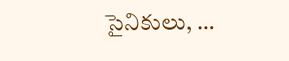సైనికులు, …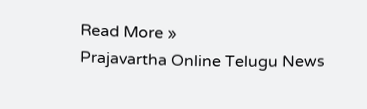Read More »
Prajavartha Online Telugu News